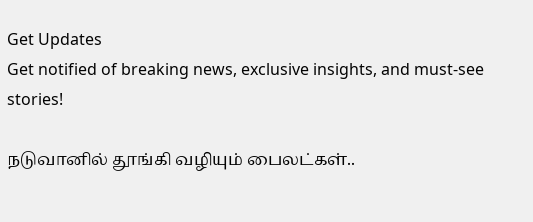Get Updates
Get notified of breaking news, exclusive insights, and must-see stories!

நடுவானில் தூங்கி வழியும் பைலட்கள்..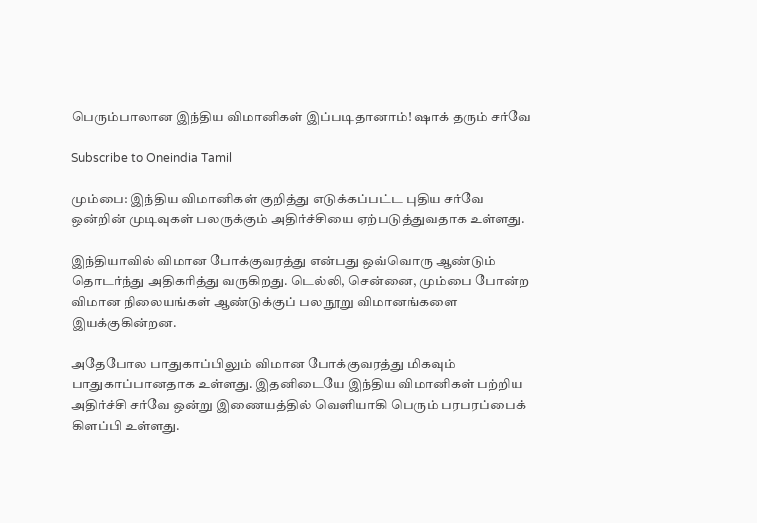பெரும்பாலான இந்திய விமானிகள் இப்படிதானாம்! ஷாக் தரும் சர்வே

Subscribe to Oneindia Tamil

மும்பை: இந்திய விமானிகள் குறித்து எடுக்கப்பட்ட புதிய சர்வே ஒன்றின் முடிவுகள் பலருக்கும் அதிர்ச்சியை ஏற்படுத்துவதாக உள்ளது.

இந்தியாவில் விமான போக்குவரத்து என்பது ஒவ்வொரு ஆண்டும் தொடர்ந்து அதிகரித்து வருகிறது. டெல்லி, சென்னை, மும்பை போன்ற விமான நிலையங்கள் ஆண்டுக்குப் பல நூறு விமானங்களை இயக்குகின்றன.

அதேபோல பாதுகாப்பிலும் விமான போக்குவரத்து மிகவும் பாதுகாப்பானதாக உள்ளது. இதனிடையே இந்திய விமானிகள் பற்றிய அதிர்ச்சி சர்வே ஒன்று இணையத்தில் வெளியாகி பெரும் பரபரப்பைக் கிளப்பி உள்ளது.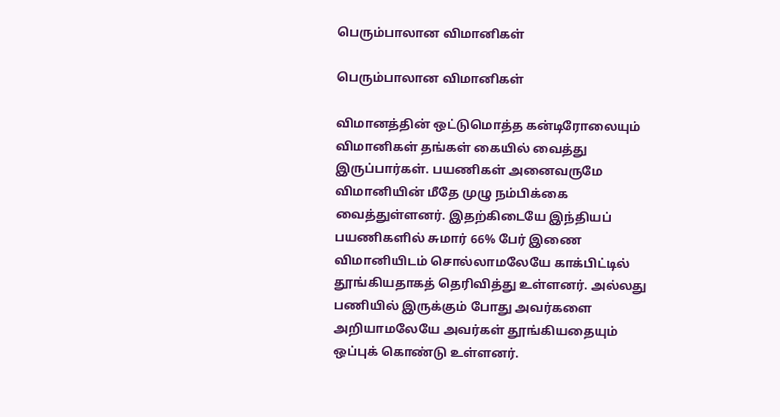பெரும்பாலான விமானிகள்

பெரும்பாலான விமானிகள்

விமானத்தின் ஒட்டுமொத்த கன்டிரோலையும் விமானிகள் தங்கள் கையில் வைத்து இருப்பார்கள். பயணிகள் அனைவருமே விமானியின் மீதே முழு நம்பிக்கை வைத்துள்ளனர். இதற்கிடையே இந்தியப் பயணிகளில் சுமார் 66% பேர் இணை விமானியிடம் சொல்லாமலேயே காக்பிட்டில் தூங்கியதாகத் தெரிவித்து உள்ளனர். அல்லது பணியில் இருக்கும் போது அவர்களை அறியாமலேயே அவர்கள் தூங்கியதையும் ஒப்புக் கொண்டு உள்ளனர்.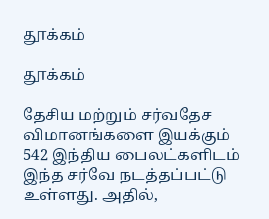தூக்கம்

தூக்கம்

தேசிய மற்றும் சர்வதேச விமானங்களை இயக்கும் 542 இந்திய பைலட்களிடம் இந்த சர்வே நடத்தப்பட்டு உள்ளது. அதில்,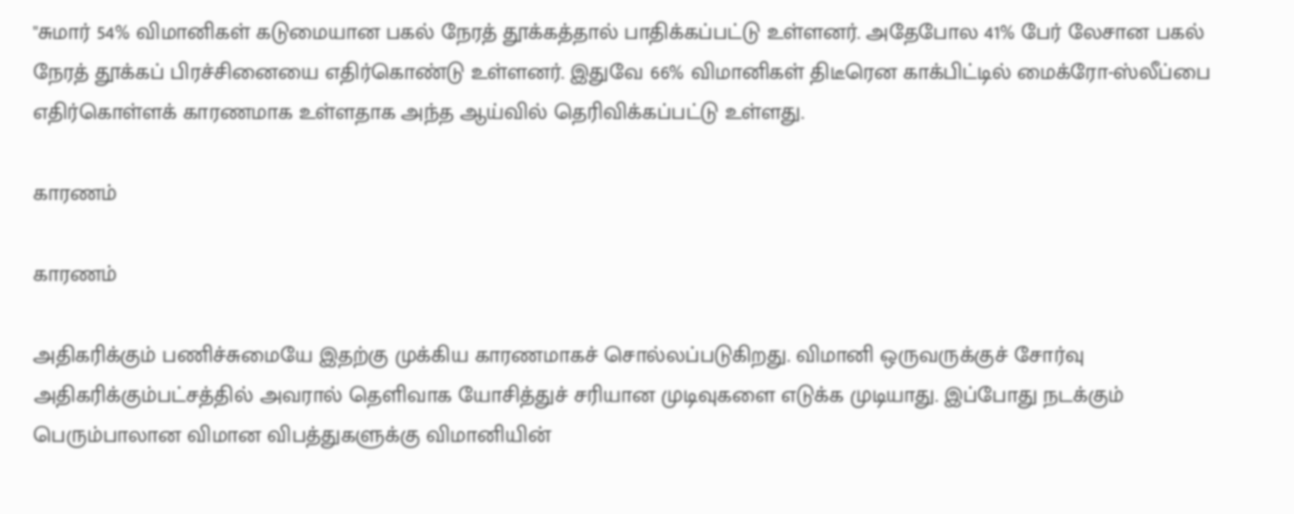"சுமார் 54% விமானிகள் கடுமையான பகல் நேரத் தூக்கத்தால் பாதிக்கப்பட்டு உள்ளனர். அதேபோல 41% பேர் லேசான பகல் நேரத் தூக்கப் பிரச்சினையை எதிர்கொண்டு உள்ளனர். இதுவே 66% விமானிகள் திடீரென காக்பிட்டில் மைக்ரோ-ஸ்லீப்பை எதிர்கொள்ளக் காரணமாக உள்ளதாக அந்த ஆய்வில் தெரிவிக்கப்பட்டு உள்ளது.

காரணம்

காரணம்

அதிகரிக்கும் பணிச்சுமையே இதற்கு முக்கிய காரணமாகச் சொல்லப்படுகிறது. விமானி ஒருவருக்குச் சோர்வு அதிகரிக்கும்பட்சத்தில் அவரால் தெளிவாக யோசித்துச் சரியான முடிவுகளை எடுக்க முடியாது. இப்போது நடக்கும் பெரும்பாலான விமான விபத்துகளுக்கு விமானியின்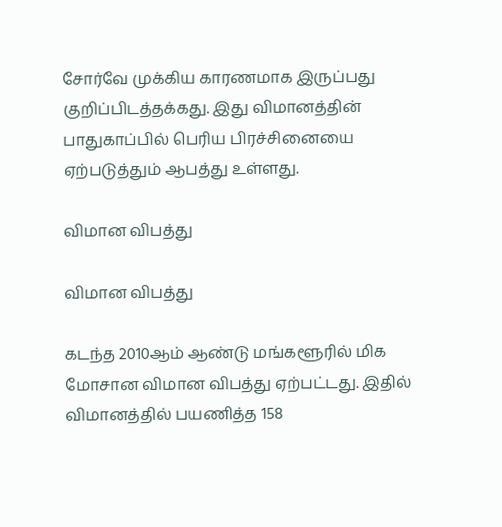சோர்வே முக்கிய காரணமாக இருப்பது குறிப்பிடத்தக்கது. இது விமானத்தின் பாதுகாப்பில் பெரிய பிரச்சினையை ஏற்படுத்தும் ஆபத்து உள்ளது.

விமான விபத்து

விமான விபத்து

கடந்த 2010ஆம் ஆண்டு மங்களூரில் மிக மோசான விமான விபத்து ஏற்பட்டது. இதில் விமானத்தில் பயணித்த 158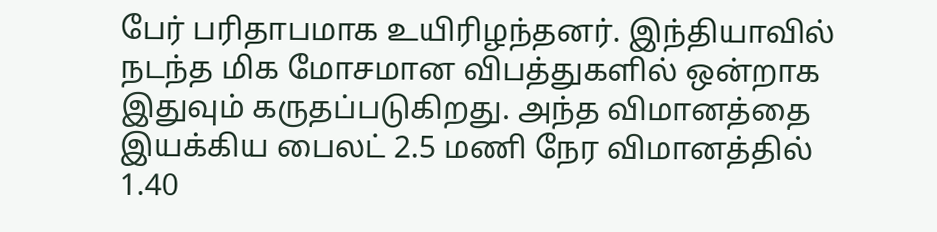பேர் பரிதாபமாக உயிரிழந்தனர். இந்தியாவில் நடந்த மிக மோசமான விபத்துகளில் ஒன்றாக இதுவும் கருதப்படுகிறது. அந்த விமானத்தை இயக்கிய பைலட் 2.5 மணி நேர விமானத்தில் 1.40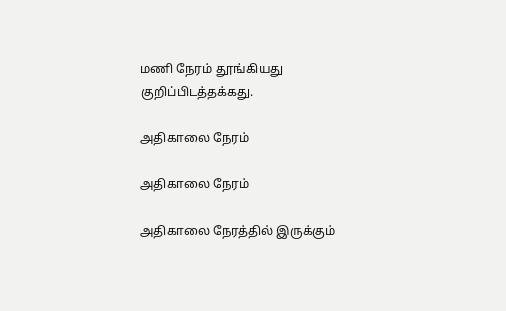மணி நேரம் தூங்கியது குறிப்பிடத்தக்கது.

அதிகாலை நேரம்

அதிகாலை நேரம்

அதிகாலை நேரத்தில் இருக்கும்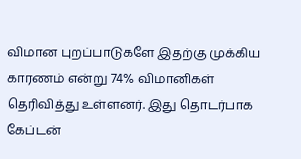விமான புறப்பாடுகளே இதற்கு முக்கிய காரணம் என்று 74% விமானிகள் தெரிவித்து உள்ளனர். இது தொடர்பாக கேப்டன்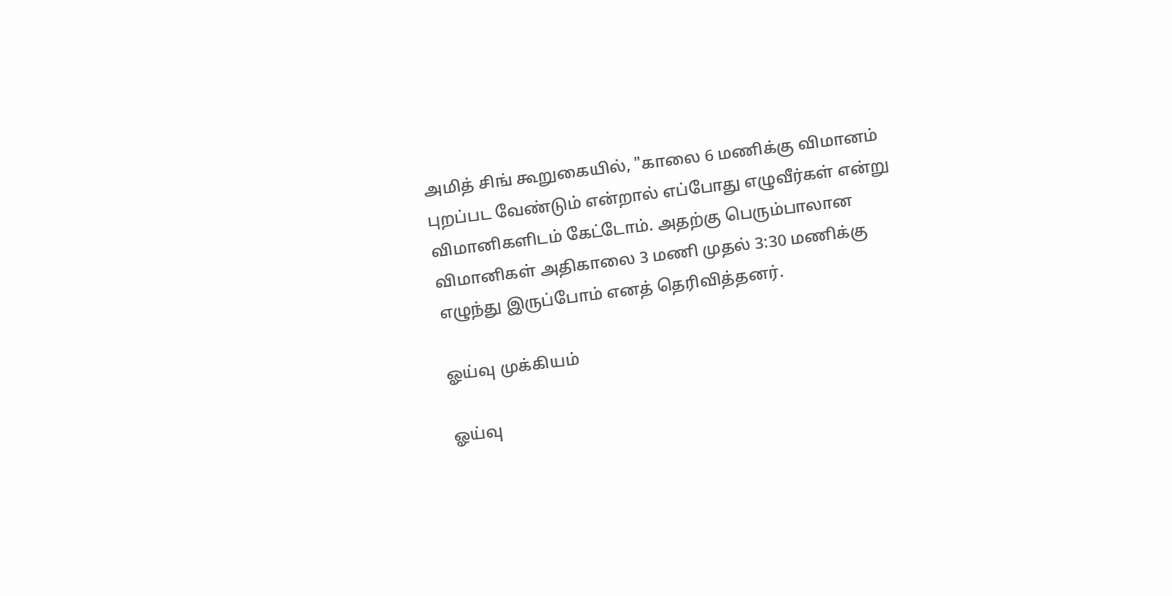அமித் சிங் கூறுகையில், "காலை 6 மணிக்கு விமானம் புறப்பட வேண்டும் என்றால் எப்போது எழுவீர்கள் என்று விமானிகளிடம் கேட்டோம். அதற்கு பெரும்பாலான விமானிகள் அதிகாலை 3 மணி முதல் 3:30 மணிக்கு எழுந்து இருப்போம் எனத் தெரிவித்தனர்.

ஓய்வு முக்கியம்

ஓய்வு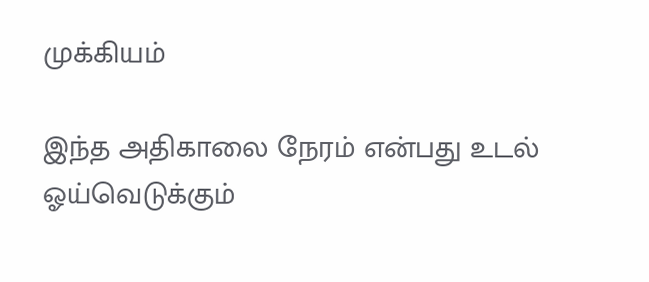முக்கியம்

இந்த அதிகாலை நேரம் என்பது உடல் ஓய்வெடுக்கும்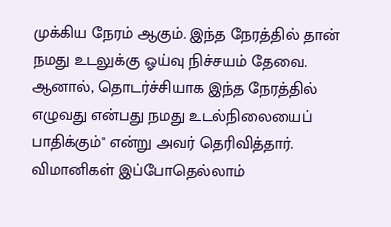முக்கிய நேரம் ஆகும். இந்த நேரத்தில் தான் நமது உடலுக்கு ஓய்வு நிச்சயம் தேவை. ஆனால், தொடர்ச்சியாக இந்த நேரத்தில் எழுவது என்பது நமது உடல்நிலையைப் பாதிக்கும்" என்று அவர் தெரிவித்தார். விமானிகள் இப்போதெல்லாம்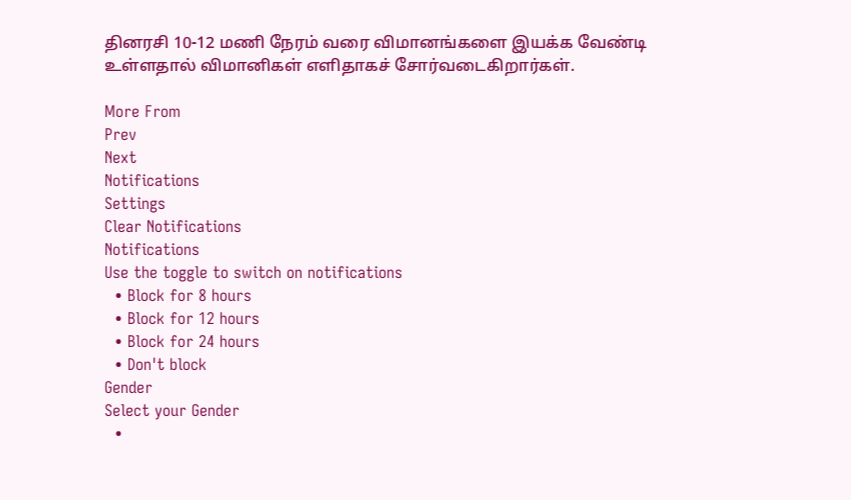தினரசி 10-12 மணி நேரம் வரை விமானங்களை இயக்க வேண்டி உள்ளதால் விமானிகள் எளிதாகச் சோர்வடைகிறார்கள்.

More From
Prev
Next
Notifications
Settings
Clear Notifications
Notifications
Use the toggle to switch on notifications
  • Block for 8 hours
  • Block for 12 hours
  • Block for 24 hours
  • Don't block
Gender
Select your Gender
  •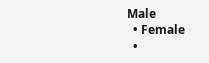Male
  • Female
  •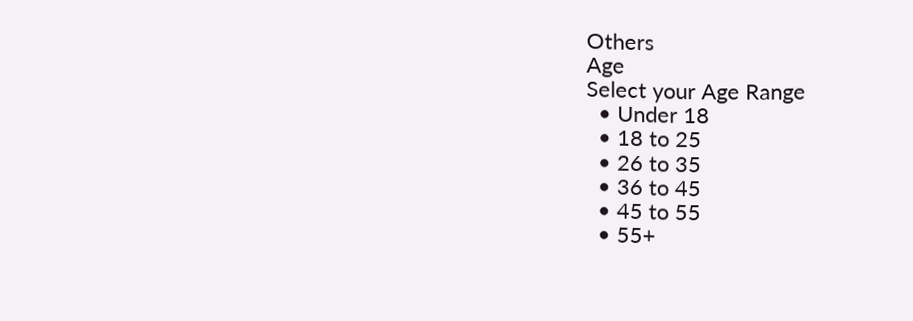Others
Age
Select your Age Range
  • Under 18
  • 18 to 25
  • 26 to 35
  • 36 to 45
  • 45 to 55
  • 55+